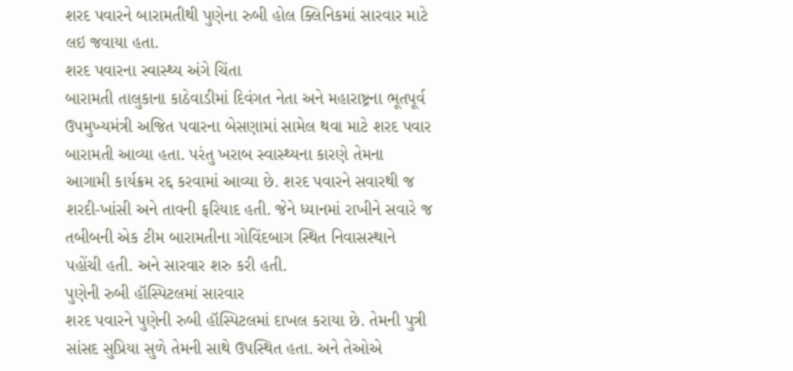શરદ પવારને બારામતીથી પુણેના રુબી હોલ ક્લિનિકમાં સારવાર માટે લઇ જવાયા હતા.
શરદ પવારના સ્વાસ્થ્ય અંગે ચિંતા
બારામતી તાલુકાના કાઠેવાડીમાં દિવંગત નેતા અને મહારાષ્ટ્રના ભૂતપૂર્વ ઉપમુખ્યમંત્રી અજિત પવારના બેસણામાં સામેલ થવા માટે શરદ પવાર બારામતી આવ્યા હતા. પરંતુ ખરાબ સ્વાસ્થ્યના કારણે તેમના આગામી કાર્યક્રમ રદ્દ કરવામાં આવ્યા છે. શરદ પવારને સવારથી જ શરદી-ખાંસી અને તાવની ફરિયાદ હતી. જેને ધ્યાનમાં રાખીને સવારે જ તબીબની એક ટીમ બારામતીના ગોવિંદબાગ સ્થિત નિવાસસ્થાને પહોંચી હતી. અને સારવાર શરુ કરી હતી.
પુણેની રુબી હૉસ્પિટલમાં સારવાર
શરદ પવારને પુણેની રુબી હૉસ્પિટલમાં દાખલ કરાયા છે. તેમની પુત્રી સાંસદ સુપ્રિયા સુળે તેમની સાથે ઉપસ્થિત હતા. અને તેઓએ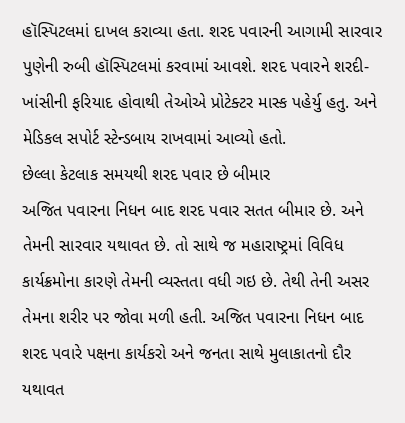હૉસ્પિટલમાં દાખલ કરાવ્યા હતા. શરદ પવારની આગામી સારવાર પુણેની રુબી હૉસ્પિટલમાં કરવામાં આવશે. શરદ પવારને શરદી-ખાંસીની ફરિયાદ હોવાથી તેઓએ પ્રોટેક્ટર માસ્ક પહેર્યુ હતુ. અને મેડિકલ સપોર્ટ સ્ટેન્ડબાય રાખવામાં આવ્યો હતો.
છેલ્લા કેટલાક સમયથી શરદ પવાર છે બીમાર
અજિત પવારના નિધન બાદ શરદ પવાર સતત બીમાર છે. અને તેમની સારવાર યથાવત છે. તો સાથે જ મહારાષ્ટ્રમાં વિવિધ કાર્યક્રમોના કારણે તેમની વ્યસ્તતા વધી ગઇ છે. તેથી તેની અસર તેમના શરીર પર જોવા મળી હતી. અજિત પવારના નિધન બાદ શરદ પવારે પક્ષના કાર્યકરો અને જનતા સાથે મુલાકાતનો દૌર યથાવત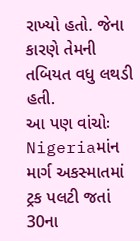રાખ્યો હતો. જેના કારણે તેમની તબિયત વધુ લથડી હતી.
આ પણ વાંચોઃ Nigeriaમાંન માર્ગ અકસ્માતમાં ટ્રક પલટી જતાં 30ના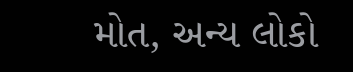મોત, અન્ય લોકો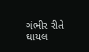ગંભીર રીતે ઘાયલ